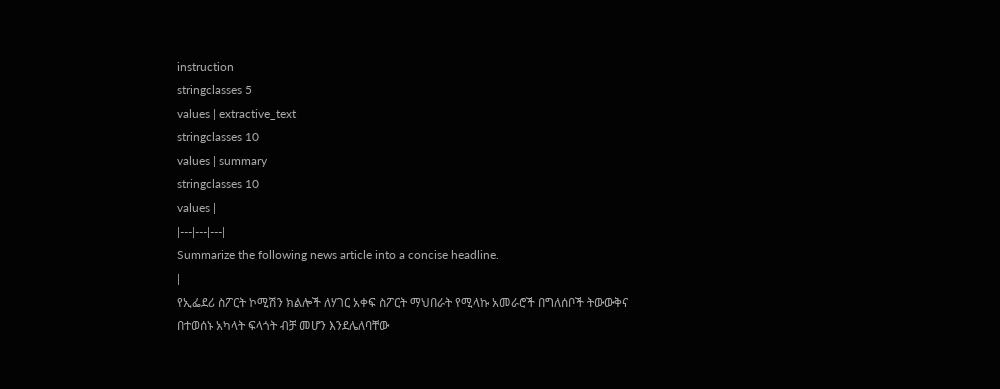instruction
stringclasses 5
values | extractive_text
stringclasses 10
values | summary
stringclasses 10
values |
|---|---|---|
Summarize the following news article into a concise headline.
|
የኢፌደሪ ስፖርት ኮሚሽን ክልሎች ለሃገር አቀፍ ስፖርት ማህበራት የሚላኩ አመራሮች በግለሰቦች ትውውቅና በተወሰኑ አካላት ፍላጎት ብቻ መሆን እንደሌለባቸው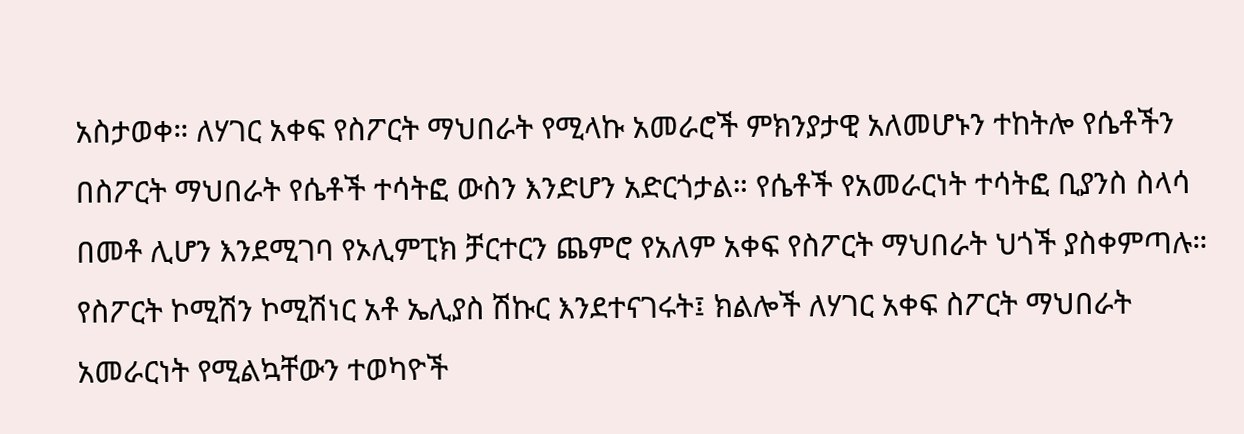አስታወቀ። ለሃገር አቀፍ የስፖርት ማህበራት የሚላኩ አመራሮች ምክንያታዊ አለመሆኑን ተከትሎ የሴቶችን በስፖርት ማህበራት የሴቶች ተሳትፎ ውስን እንድሆን አድርጎታል። የሴቶች የአመራርነት ተሳትፎ ቢያንስ ስላሳ በመቶ ሊሆን እንደሚገባ የኦሊምፒክ ቻርተርን ጨምሮ የአለም አቀፍ የስፖርት ማህበራት ህጎች ያስቀምጣሉ። የስፖርት ኮሚሽን ኮሚሽነር አቶ ኤሊያስ ሽኩር እንደተናገሩት፤ ክልሎች ለሃገር አቀፍ ስፖርት ማህበራት አመራርነት የሚልኳቸውን ተወካዮች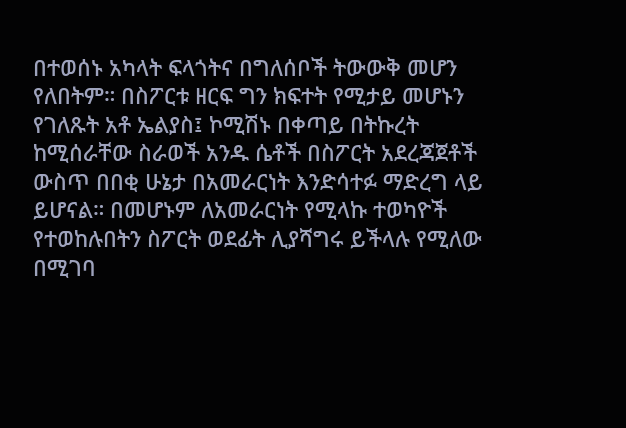በተወሰኑ አካላት ፍላጎትና በግለሰቦች ትውውቅ መሆን የለበትም። በስፖርቱ ዘርፍ ግን ክፍተት የሚታይ መሆኑን የገለጹት አቶ ኤልያስ፤ ኮሚሽኑ በቀጣይ በትኩረት ከሚሰራቸው ስራወች አንዱ ሴቶች በስፖርት አደረጃጀቶች ውስጥ በበቂ ሁኔታ በአመራርነት እንድሳተፉ ማድረግ ላይ ይሆናል። በመሆኑም ለአመራርነት የሚላኩ ተወካዮች የተወከሉበትን ስፖርት ወደፊት ሊያሻግሩ ይችላሉ የሚለው በሚገባ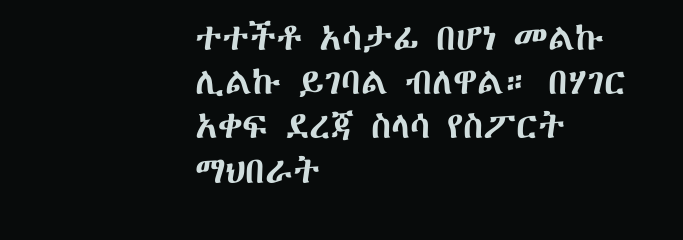ተተችቶ አሳታፊ በሆነ መልኩ ሊልኩ ይገባል ብለዋል። በሃገር አቀፍ ደረጃ ስላሳ የስፖርት ማህበራት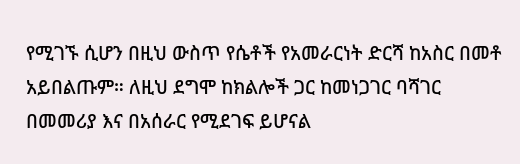የሚገኙ ሲሆን በዚህ ውስጥ የሴቶች የአመራርነት ድርሻ ከአስር በመቶ አይበልጡም። ለዚህ ደግሞ ከክልሎች ጋር ከመነጋገር ባሻገር በመመሪያ እና በአሰራር የሚደገፍ ይሆናል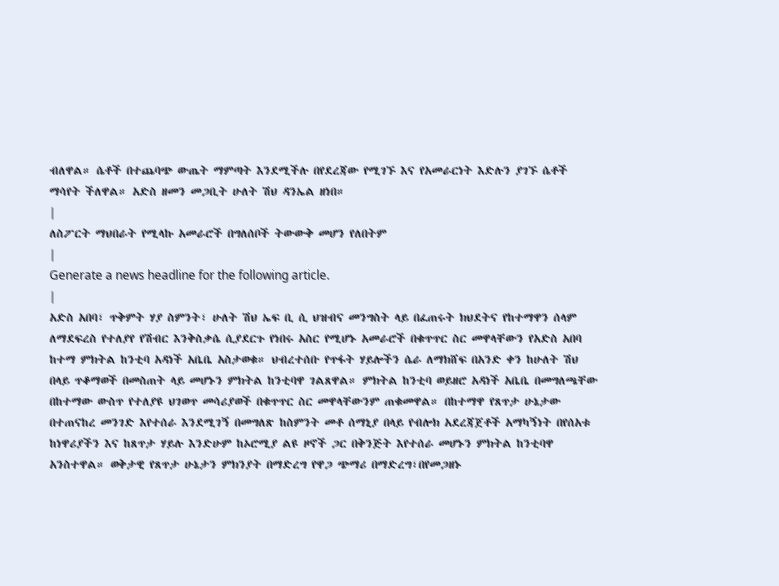ብለዋል። ሴቶች በተጨባጭ ውጤት ማምጣት እንደሚችሉ በየደረጃው የሚገኙ እና የአመራርነት እድሉን ያገኙ ሴቶች ማሳየት ችለዋል። አድስ ዘመን መጋቢት ሁለት ሽህ ዳንኤል ዘነበ።
|
ለስፖርት ማህበራት የሚላኩ አመራሮች በግለሰቦች ትውውቅ መሆን የለበትም
|
Generate a news headline for the following article.
|
አድስ አበባ፣ ጥቅምት ሃያ ስምንት፣ ሁለት ሽህ ኤፍ ቢ ሲ ህዝብና መንግስት ላይ በፈጠሩት ክህደትና የከተማዋን ሰላም ለማደፍረስ የተለያየ የሽብር እንቅስቃሴ ሲያደርጉ የነበሩ አስር የሚሆኑ አመራሮች በቁጥጥር ስር መዋላቸውን የአድስ አበባ ከተማ ምክትል ከንቲባ አዳነች አቤቤ አስታወቁ። ህብረተሰቡ የጥፋት ሃይሎችን ሴራ ለማክሸፍ በአንድ ቀን ከሁለት ሽህ በላይ ጥቆማወች በመስጠት ላይ መሆኑን ምክትል ከንቲባዋ ገልጸዋል። ምክትል ከንቲባ ወይዘሮ አዳነች አቤቤ በመግለጫቸው በከተማው ውስጥ የተለያዩ ህገወጥ መሳሪያወች በቁጥጥር ስር መዋላቸውንም ጠቁመዋል። በከተማዋ የጸጥታ ሁኔታው በተጠናከረ መንገድ እየተሰራ እንደሚገኝ በመግለጽ ከስምንት መቶ ሰማኒያ በላይ የብሎክ አደረጃጀቶች አማካኝነት በየሰአቱ ከነዋሪያችን እና ከጸጥታ ሃይሉ እንድሁም ከኦሮሚያ ልዩ ዞኖች ጋር በቅንጅት እየተሰራ መሆኑን ምክትል ከንቲባዋ አንስተዋል። ወቅታዊ የጸጥታ ሁኔታን ምክንያት በማድረግ የዋጋ ጭማሪ በማድረግ፣በየመጋዘኑ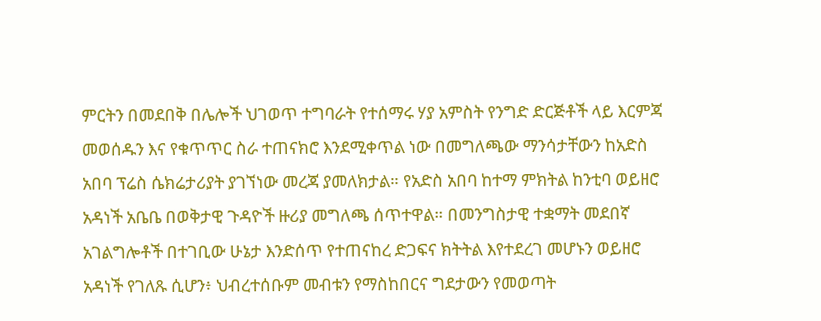ምርትን በመደበቅ በሌሎች ህገወጥ ተግባራት የተሰማሩ ሃያ አምስት የንግድ ድርጅቶች ላይ እርምጃ መወሰዱን እና የቁጥጥር ስራ ተጠናክሮ እንደሚቀጥል ነው በመግለጫው ማንሳታቸውን ከአድስ አበባ ፕሬስ ሴክሬታሪያት ያገኘነው መረጃ ያመለክታል። የአድስ አበባ ከተማ ምክትል ከንቲባ ወይዘሮ አዳነች አቤቤ በወቅታዊ ጉዳዮች ዙሪያ መግለጫ ሰጥተዋል። በመንግስታዊ ተቋማት መደበኛ አገልግሎቶች በተገቢው ሁኔታ እንድሰጥ የተጠናከረ ድጋፍና ክትትል እየተደረገ መሆኑን ወይዘሮ አዳነች የገለጹ ሲሆን፥ ህብረተሰቡም መብቱን የማስከበርና ግደታውን የመወጣት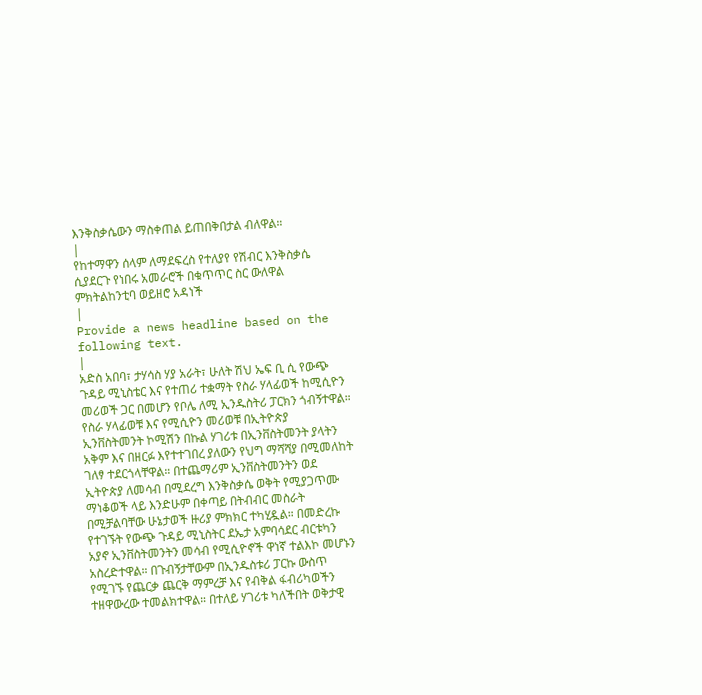እንቅስቃሴውን ማስቀጠል ይጠበቅበታል ብለዋል።
|
የከተማዋን ሰላም ለማደፍረስ የተለያየ የሽብር እንቅስቃሴ ሲያደርጉ የነበሩ አመራሮች በቁጥጥር ስር ውለዋል ምክትልከንቲባ ወይዘሮ አዳነች
|
Provide a news headline based on the following text.
|
አድስ አበባ፣ ታሃሳስ ሃያ አራት፣ ሁለት ሽህ ኤፍ ቢ ሲ የውጭ ጉዳይ ሚኒስቴር እና የተጠሪ ተቋማት የስራ ሃላፊወች ከሚሲዮን መሪወች ጋር በመሆን የቦሌ ለሚ ኢንዱስትሪ ፓርክን ጎብኝተዋል። የስራ ሃላፊወቹ እና የሚሲዮን መሪወቹ በኢትዮጵያ ኢንቨስትመንት ኮሚሽን በኩል ሃገሪቱ በኢንቨስትመንት ያላትን አቅም እና በዘርፉ እየተተገበረ ያለውን የህግ ማሻሻያ በሚመለከት ገለፃ ተደርጎላቸዋል። በተጨማሪም ኢንቨስትመንትን ወደ ኢትዮጵያ ለመሳብ በሚደረግ እንቅስቃሴ ወቅት የሚያጋጥሙ ማነቆወች ላይ እንድሁም በቀጣይ በትብብር መስራት በሚቻልባቸው ሁኔታወች ዙሪያ ምክክር ተካሂዷል። በመድረኩ የተገኙት የውጭ ጉዳይ ሚኒስትር ደኤታ አምባሳደር ብርቱካን አያኖ ኢንቨስትመንትን መሳብ የሚሲዮኖች ዋነኛ ተልእኮ መሆኑን አስረድተዋል። በጉብኝታቸውም በኢንዱስቱሪ ፓርኩ ውስጥ የሚገኙ የጨርቃ ጨርቅ ማምረቻ እና የብቅል ፋብሪካወችን ተዘዋውረው ተመልክተዋል። በተለይ ሃገሪቱ ካለችበት ወቅታዊ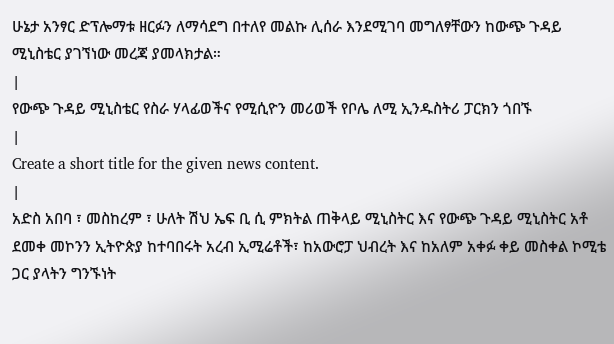ሁኔታ አንፃር ድፕሎማቱ ዘርፉን ለማሳደግ በተለየ መልኩ ሊሰራ እንደሚገባ መግለፃቸውን ከውጭ ጉዳይ ሚኒስቴር ያገኘነው መረጃ ያመላክታል።
|
የውጭ ጉዳይ ሚኒስቴር የስራ ሃላፊወችና የሚሲዮን መሪወች የቦሌ ለሚ ኢንዱስትሪ ፓርክን ጎበኙ
|
Create a short title for the given news content.
|
አድስ አበባ ፣ መስከረም ፣ ሁለት ሽህ ኤፍ ቢ ሲ ምክትል ጠቅላይ ሚኒስትር እና የውጭ ጉዳይ ሚኒስትር አቶ ደመቀ መኮንን ኢትዮጵያ ከተባበሩት አረብ ኢሚሬቶች፣ ከአውሮፓ ህብረት እና ከአለም አቀፉ ቀይ መስቀል ኮሚቴ ጋር ያላትን ግንኙነት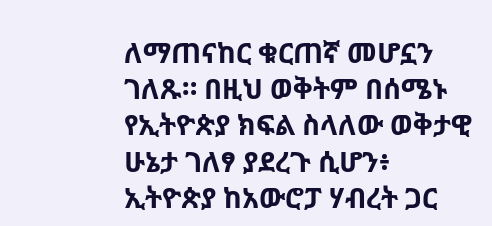ለማጠናከር ቁርጠኛ መሆኗን ገለጹ። በዚህ ወቅትም በሰሜኑ የኢትዮጵያ ክፍል ስላለው ወቅታዊ ሁኔታ ገለፃ ያደረጉ ሲሆን፥ ኢትዮጵያ ከአውሮፓ ሃብረት ጋር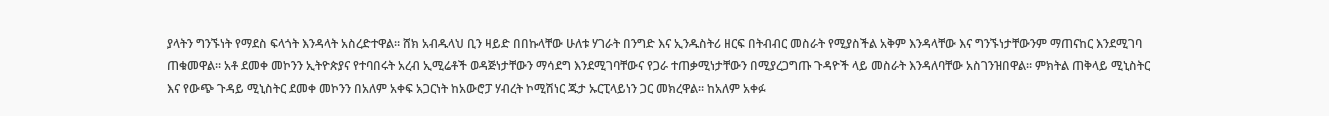ያላትን ግንኙነት የማደስ ፍላጎት እንዳላት አስረድተዋል። ሸክ አብዱላህ ቢን ዛይድ በበኩላቸው ሁለቱ ሃገራት በንግድ እና ኢንዱስትሪ ዘርፍ በትብብር መስራት የሚያስችል አቅም እንዳላቸው እና ግንኙነታቸውንም ማጠናከር እንደሚገባ ጠቁመዋል። አቶ ደመቀ መኮንን ኢትዮጵያና የተባበሩት አረብ ኢሚሬቶች ወዳጅነታቸውን ማሳደግ እንደሚገባቸውና የጋራ ተጠቃሚነታቸውን በሚያረጋግጡ ጉዳዮች ላይ መስራት እንዳለባቸው አስገንዝበዋል። ምክትል ጠቅላይ ሚኒስትር እና የውጭ ጉዳይ ሚኒስትር ደመቀ መኮንን በአለም አቀፍ አጋርነት ከአውሮፓ ሃብረት ኮሚሽነር ጁታ ኡርፒላይነን ጋር መክረዋል። ከአለም አቀፉ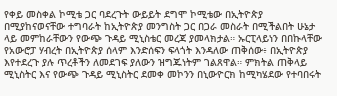የቀይ መስቀል ኮሚቴ ጋር ባደረጉት ውይይት ደግሞ ኮሚቴው በኢትዮጵያ በሚያከናወናቸው ተግባራት ከኢትዮጵያ መንግስት ጋር በጋራ መስራት በሚችልበት ሁኔታ ላይ መምከራቸውን የውጭ ጉዳይ ሚኒስቴር መረጃ ያመላክታል። ኡርፒላይነን በበኩላቸው የአውሮፓ ሃብረት በኢትዮጵያ ሰላም እንድሰፍን ፍላጎት እንዳለው ጠቅሰው፥ በኢትዮጵያ እየተደረጉ ያሉ ጥረቶችን ለመደገፍ ያለውን ዝግጁነትም ገልጸዋል። ምክትል ጠቅላይ ሚኒስትር እና የውጭ ጉዳይ ሚኒስትር ደመቀ መኮንን በኒውዮርክ ከሚካሄደው የተባበሩት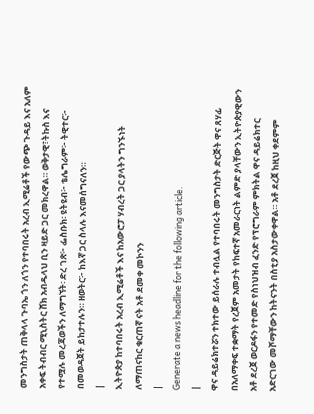መንግስታት ጠቅላላ ጉባኤ ጎን ለጎን የተባበሩት አረብ ኢሚሬቶች የውጭ ጉዳይ እና አለም አቀፍ ትብብር ሚኒስትር ሸክ አብዱላህ ቢን ዛይድ ጋር መክረዋል። ወቅታዊ፣ትኩስ እና የተሟሉ መረጃወችን ለማግኘት፡ ድረ ገጽ፦ ፌስቡክ፡ ዩትዩብ፦ ቴሌግራም፦ ትዊተር፦ በመወዳጀት ይከታተሉን። ዘወትር፦ ከእኛ ጋር ስላሉ እናመሰግናለን።
|
ኢትዮጵያ ከተባበሩት አረብ ኢሚሬቶች እና ከአውሮፓ ሃብረት ጋር ያላትን ግንኙነት ለማጠናከር ቁርጠኛ ናት አቶ ደመቀ መኮንን
|
Generate a news headline for the following article.
|
ዋና ዳይሬክተሯን ተክተው ይሰራሉ ተብሏል የተባበሩት መንግስታት ድርጅት ዋና ጸሃፊ በአለማቀፍ ተቋማት የረጀም አመታት የከፍተኛ አመራርነት ልምድ ያላቸውን ኢትዮጵያዊውን አቶ ደረጀ ወርዶፋን የተመድ የስነህዝብ ፈንድ የፕሮግራም ምክትል ዋና ዳይሬክተር አድርገው መሾማቸውን ከትናንት በስቲያ አስታውቀዋል። አቶ ደረጀ ከዚህ ቀደምም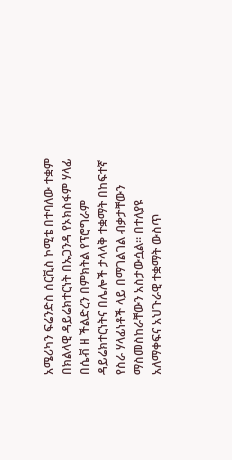አሜሪካን ፍሬንድስ ሰርቪስ ኮሚቴ በተባለው ተቋም በክልላዊ ዳይሬክተርነት በኡጋንዳ የኦክስፋም ሃላፊ በሴቭ ዘ ችልድረን በምክትል የፕሮግራም ዳይሬክተርነትና በሌሎች ታላላቅ ተቋማት በከፍተኛ የስራ ሃላፊነቶች ላይ በማገልገል ብቃታቸውን ማስመስከራቸውን አስታውሷል። በተለያዩ አለማቀፍና አህጉራዊ ተቋማት ውስጥ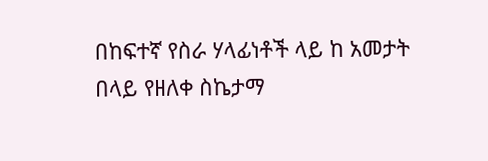በከፍተኛ የስራ ሃላፊነቶች ላይ ከ አመታት በላይ የዘለቀ ስኬታማ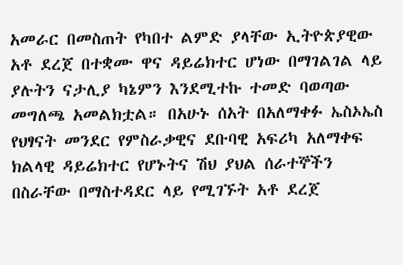አመራር በመስጠት የካበተ ልምድ ያላቸው ኢትዮጵያዊው አቶ ደረጀ በተቋሙ ዋና ዳይሬክተር ሆነው በማገልገል ላይ ያሉትን ናታሊያ ካኔምን እንደሚተኩ ተመድ ባወጣው መግለጫ አመልክቷል። በአሁኑ ሰአት በአለማቀፉ ኤስኦኤስ የህፃናት መንደር የምስራቃዊና ደቡባዊ አፍሪካ አለማቀፍ ክልላዊ ዳይሬክተር የሆኑትና ሽህ ያህል ሰራተኞችን በስራቸው በማስተዳደር ላይ የሚገኙት አቶ ደረጀ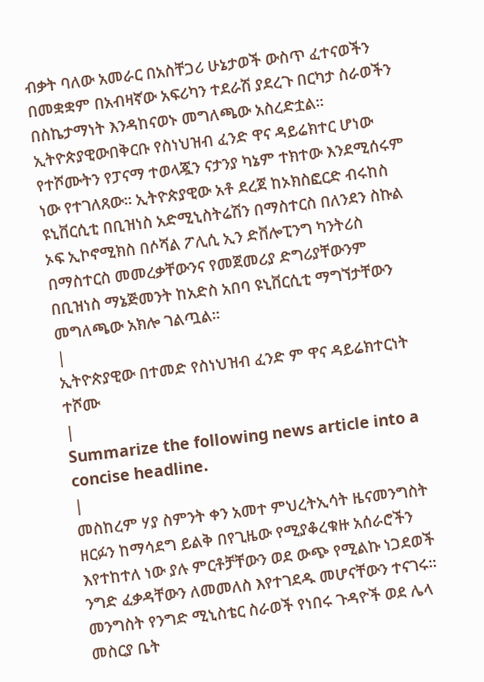ብቃት ባለው አመራር በአስቸጋሪ ሁኔታወች ውስጥ ፈተናወችን በመቋቋም በአብዛኛው አፍሪካን ተደራሽ ያደረጉ በርካታ ስራወችን በስኬታማነት እንዳከናወኑ መግለጫው አስረድቷል። ኢትዮጵያዊውበቅርቡ የስነህዝብ ፈንድ ዋና ዳይሬክተር ሆነው የተሾሙትን የፓናማ ተወላጇን ናታንያ ካኔም ተክተው እንደሚሰሩም ነው የተገለጸው። ኢትዮጵያዊው አቶ ደረጀ ከኦክስፎርድ ብሩከስ ዩኒቨርሲቲ በቢዝነስ አድሚኒስትሬሽን በማስተርስ በለንደን ስኩል ኦፍ ኢኮኖሚክስ በሶሻል ፖሊሲ ኢን ድቨሎፒንግ ካንትሪስ በማስተርስ መመረቃቸውንና የመጀመሪያ ድግሪያቸውንም በቢዝነስ ማኔጅመንት ከአድስ አበባ ዩኒቨርሲቲ ማግኘታቸውን መግለጫው አክሎ ገልጧል።
|
ኢትዮጵያዊው በተመድ የስነህዝብ ፈንድ ም ዋና ዳይሬክተርነት ተሾሙ
|
Summarize the following news article into a concise headline.
|
መስከረም ሃያ ስምንት ቀን አመተ ምህረትኢሳት ዜናመንግስት ዘርፉን ከማሳደግ ይልቅ በየጊዜው የሚያቆረቁዙ አሰራሮችን እየተከተለ ነው ያሉ ምርቶቻቸውን ወደ ውጭ የሚልኩ ነጋደወች ንግድ ፈቃዳቸውን ለመመለስ እየተገደዱ መሆናቸውን ተናገሩ። መንግስት የንግድ ሚኒስቴር ስራወች የነበሩ ጉዳዮች ወደ ሌላ መስርያ ቤት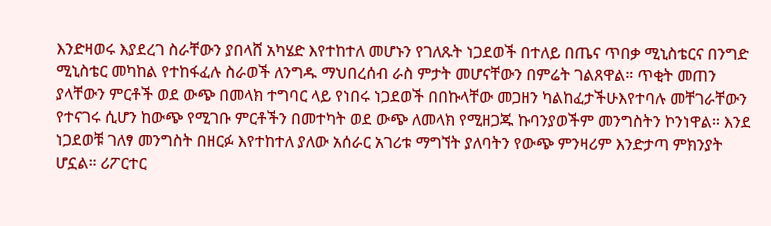እንድዛወሩ እያደረገ ስራቸውን ያበላሸ አካሄድ እየተከተለ መሆኑን የገለጹት ነጋደወች በተለይ በጤና ጥበቃ ሚኒስቴርና በንግድ ሚኒስቴር መካከል የተከፋፈሉ ስራወች ለንግዱ ማህበረሰብ ራስ ምታት መሆናቸውን በምሬት ገልጸዋል። ጥቂት መጠን ያላቸውን ምርቶች ወደ ውጭ በመላክ ተግባር ላይ የነበሩ ነጋደወች በበኩላቸው መጋዘን ካልከፈታችሁእየተባሉ መቸገራቸውን የተናገሩ ሲሆን ከውጭ የሚገቡ ምርቶችን በመተካት ወደ ውጭ ለመላክ የሚዘጋጁ ኩባንያወችም መንግስትን ኮንነዋል። እንደ ነጋደወቹ ገለፃ መንግስት በዘርፉ እየተከተለ ያለው አሰራር አገሪቱ ማግኘት ያለባትን የውጭ ምንዛሪም እንድታጣ ምክንያት ሆኗል። ሪፖርተር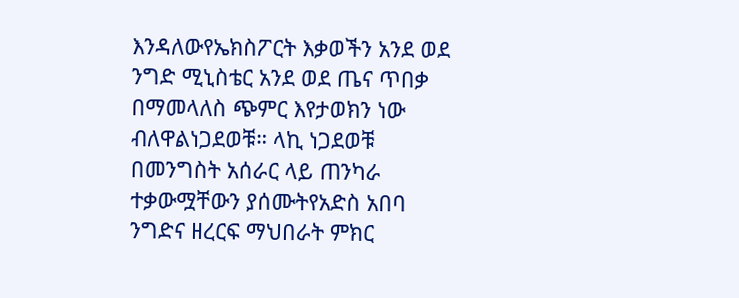እንዳለውየኤክስፖርት እቃወችን አንደ ወደ ንግድ ሚኒስቴር አንደ ወደ ጤና ጥበቃ በማመላለስ ጭምር እየታወክን ነው ብለዋልነጋደወቹ። ላኪ ነጋደወቹ በመንግስት አሰራር ላይ ጠንካራ ተቃውሟቸውን ያሰሙትየአድስ አበባ ንግድና ዘረርፍ ማህበራት ምክር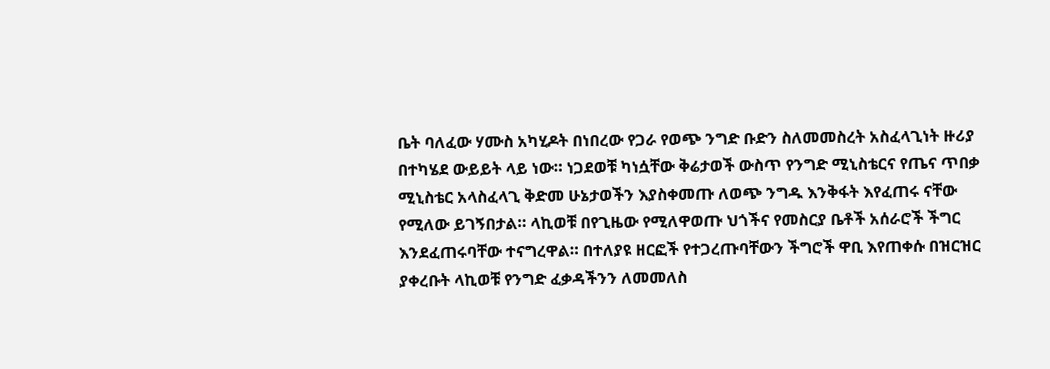ቤት ባለፈው ሃሙስ አካሂዶት በነበረው የጋራ የወጭ ንግድ ቡድን ስለመመስረት አስፈላጊነት ዙሪያ በተካሄደ ውይይት ላይ ነው። ነጋደወቹ ካነሷቸው ቅሬታወች ውስጥ የንግድ ሚኒስቴርና የጤና ጥበቃ ሚኒስቴር አላስፈላጊ ቅድመ ሁኔታወችን እያስቀመጡ ለወጭ ንግዱ እንቅፋት እየፈጠሩ ናቸው የሚለው ይገኝበታል። ላኪወቹ በየጊዜው የሚለዋወጡ ህጎችና የመስርያ ቤቶች አሰራሮች ችግር እንደፈጠሩባቸው ተናግረዋል። በተለያዩ ዘርፎች የተጋረጡባቸውን ችግሮች ዋቢ እየጠቀሱ በዝርዝር ያቀረቡት ላኪወቹ የንግድ ፈቃዳችንን ለመመለስ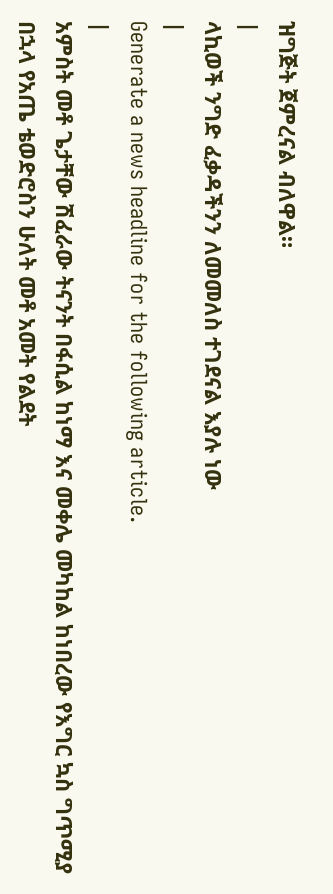ዝግጅት ጀምረናል ብለዋል።
|
ላኪወች ንግድ ፈቃዳችንን ለመመለስ ተገደናል እያሉ ነው
|
Generate a news headline for the following article.
|
አምስት መቶ ጌታቸው ሽፈራው ትናንት በፋሲል ከነማ እና መቀሌ መካከል ከነበረው የእግር ኳስ ግጥሚያ በኋላ የአጤ ቴወድሮስን ሁለት መቶ አመት የልደት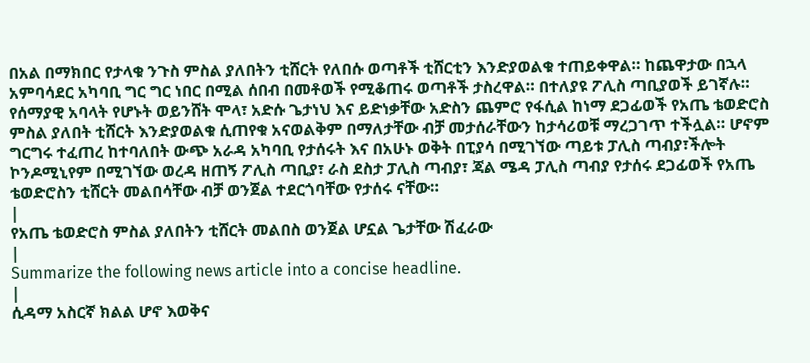በአል በማክበር የታላቁ ንጉስ ምስል ያለበትን ቲሸርት የለበሱ ወጣቶች ቲሸርቲን እንድያወልቁ ተጠይቀዋል። ከጨዋታው በኋላ አምባሳደር አካባቢ ግር ግር ነበር በሚል ሰበብ በመቶወች የሚቆጠሩ ወጣቶች ታስረዋል። በተለያዩ ፖሊስ ጣቢያወች ይገኛሉ። የሰማያዊ አባላት የሆኑት ወይንሸት ሞላ፣ አድሱ ጌታነህ እና ይድነቃቸው አድስን ጨምሮ የፋሲል ከነማ ደጋፊወች የአጤ ቴወድሮስ ምስል ያለበት ቲሸርት እንድያወልቁ ሲጠየቁ አናወልቅም በማለታቸው ብቻ መታሰራቸውን ከታሳሪወቹ ማረጋገጥ ተችሏል። ሆኖም ግርግሩ ተፈጠረ ከተባለበት ውጭ አራዳ አካባቢ የታሰሩት እና በአሁኑ ወቅት በፒያሳ በሚገኘው ጣይቱ ፓሊስ ጣብያ፣ችሎት ኮንዶሚኒየም በሚገኘው ወረዳ ዘጠኝ ፖሊስ ጣቢያ፣ ራስ ደስታ ፓሊስ ጣብያ፣ ጃል ሜዳ ፓሊስ ጣብያ የታሰሩ ደጋፊወች የአጤ ቴወድሮስን ቲሸርት መልበሳቸው ብቻ ወንጀል ተደርጎባቸው የታሰሩ ናቸው።
|
የአጤ ቴወድሮስ ምስል ያለበትን ቲሸርት መልበስ ወንጀል ሆኗል ጌታቸው ሽፈራው
|
Summarize the following news article into a concise headline.
|
ሲዳማ አስርኛ ክልል ሆኖ እወቅና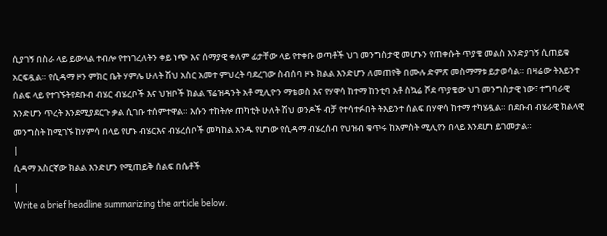ሲያገኝ በስራ ላይ ይውላል ተብሎ የተነገረለትን ቀይ ነጭ እና ሰማያዊ ቀለም ፊታቸው ላይ የተቀቡ ወጣቶች ህገ መንግስታዊ መሆኑን የጠቀሱት ጥያቄ መልስ እንድያገኝ ሲጠይቁ አርፍዷል። የሲዳማ ዞን ምክር ቤት ሃምሌ ሁለት ሽህ አስር አመተ ምህረት ባደረገው ስብሰባ ዞኑ ክልል እንድሆን ለመጠየቅ በሙሉ ድምጽ መስማማቱ ይታወሳል። በዛሬው ትእይንተ ሰልፍ ላይ የተገኙትየደቡብ ብሄር ብሄረቦች እና ህዝቦች ክልል ፕሬዝዳንት አቶ ሚሊዮን ማቴወስ እና የሃዋሳ ከተማ ከንቲባ አቶ ስኳሬ ሾደ ጥያቄው ህገ መንግስታዊ ነው፣ ተግባራዊ እንድሆን ጥረት እንደሚያደርጉ ቃል ሲገቡ ተሰምተዋል። እሱን ተከትሎ ጠካቲት ሁለት ሽህ ወንዶች ብቻ የተሳተፉበት ትእይንተ ሰልፍ በሃዋሳ ከተማ ተካሄዷል። በደቡብ ብሄራዊ ክልላዊ መንግስት ከሚገኙ ከሃምሳ በላይ የሆኑ ብሄርእና ብሄረሰቦች መካከል አንዱ የሆነው የሲዳማ ብሄረሰብ የህዝብ ቁጥሩ ከአምስት ሚሊየን በላይ እንደሆነ ይገመታል።
|
ሲዳማ አስርኛው ክልል እንድሆን የሚጠይቅ ሰልፍ በሴቶች
|
Write a brief headline summarizing the article below.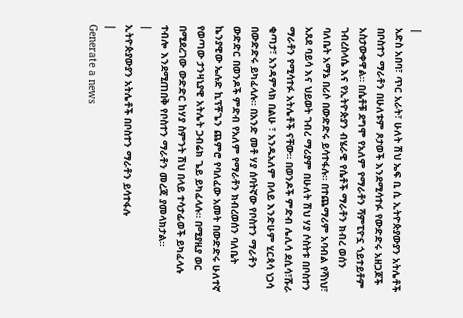|
አድስ አበባ፣ ጥር አራት፣ ሁለት ሽህ ኤፍ ቢ ሲ ኢትዮጵያውያን አትሌቶች በቦስተን ማራቶን በሁለቱም ጾታወች እንደሚሳተፉ የውድድሩ አዘጋጆች አስታውቀዋል። በሴቶቹ ደግሞ የአለም የማራቶን ሻምፒዮኗ ጎይተይቶም ገብረስላሴ እና የኢትዮጵያን ብሄራዊ የሴቶች ማራቶን ክብረ ወሰን ባለቤት አማኔ በሪሶ በውድድሩ ይሳተፋሉ። በተጨማሪም አባብል የሻነህ፣ አጸደ ባይሳ እና ህይወት ገብረ ማሪያም በሁለት ሽህ ሃያ ሶስትቱ በቦስተን ማራቶን የሚሳተፉ አትሌቶች ናቸው። በወንዶች ምድብ ሌሊሳ ደሲሳ፣ሹራ ቂጣታ፣ አንዳምላክ በልሁ ፣ አንዱአለም በላይ እንድሁም ሂርጳሳ ነጋሳ በውድድሩ ይካፈላሉ። በአንድ መቶ ሃያ ሰባትኛው የቦስተን ማራቶን ውድድር በወንዶች ምድብ የአለም የማራቶን ክብረወሰን ባለቤት ኬንያዊው ኤሉድ ኪፕቾጌን ጨምሮ የባለፈው አመት በውድድሩ ሁለተኛ የወጣው ታንዛኒያዊ አትሌት ጋብሬክ ጌይ ይካፈላሉ። በሚያዚያ ወር በሚደረገው ውድድር ከሃያ ስምንት ሽህ በላይ ተሳታፊወች ይካፈላሉ ተብሎ እንደሚጠበቅ የቦስተን ማራቶን መረጃ ያመላክታል።
|
ኢትዮጵያውያን አትሌቶች በቦስተን ማራቶን ይሳተፋሉ
|
Generate a news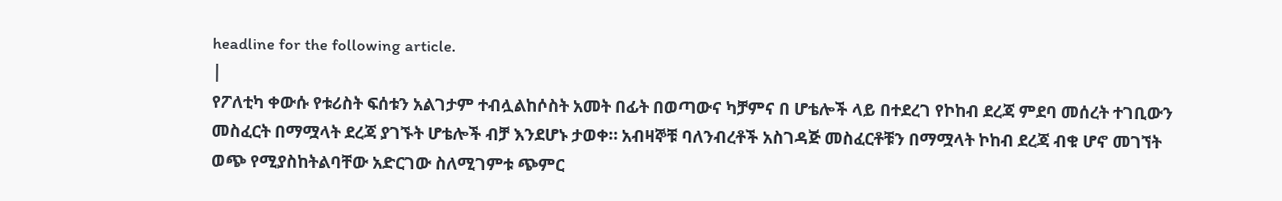headline for the following article.
|
የፖለቲካ ቀውሱ የቱሪስት ፍሰቱን አልገታም ተብሏልከሶስት አመት በፊት በወጣውና ካቻምና በ ሆቴሎች ላይ በተደረገ የኮከብ ደረጃ ምደባ መሰረት ተገቢውን መስፈርት በማሟላት ደረጃ ያገኙት ሆቴሎች ብቻ እንደሆኑ ታወቀ። አብዛኞቹ ባለንብረቶች አስገዳጅ መስፈርቶቹን በማሟላት ኮከብ ደረጃ ብቁ ሆኖ መገኘት ወጭ የሚያስከትልባቸው አድርገው ስለሚገምቱ ጭምር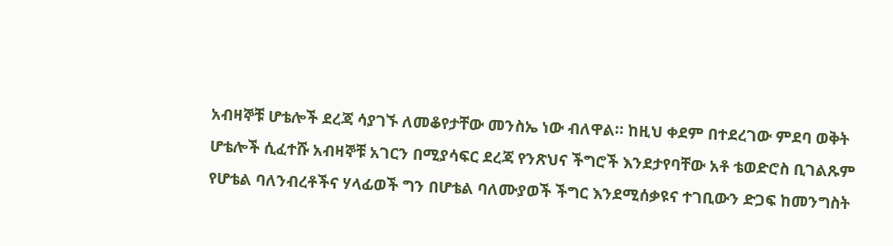አብዛኞቹ ሆቴሎች ደረጃ ሳያገኙ ለመቆየታቸው መንስኤ ነው ብለዋል። ከዚህ ቀደም በተደረገው ምደባ ወቅት ሆቴሎች ሲፈተሹ አብዛኞቹ አገርን በሚያሳፍር ደረጃ የንጽህና ችግሮች እንደታየባቸው አቶ ቴወድሮስ ቢገልጹም የሆቴል ባለንብረቶችና ሃላፊወች ግን በሆቴል ባለሙያወች ችግር እንደሚሰቃዩና ተገቢውን ድጋፍ ከመንግስት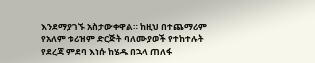እንደማያገኙ አስታውቀዋል። ከዚህ በተጨማሪም የአለም ቱሪዝም ድርጅት ባለሙያወች የተከተሉት የደረጃ ምደባ እነሱ ከሄዱ በኋላ ጠለፋ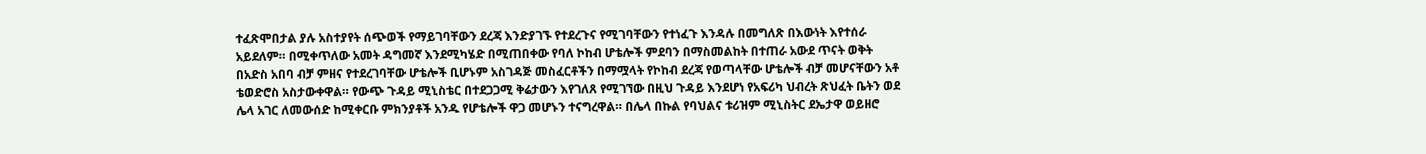ተፈጽሞበታል ያሉ አስተያየት ሰጭወች የማይገባቸውን ደረጃ እንድያገኙ የተደረጉና የሚገባቸውን የተነፈጉ እንዳሉ በመግለጽ በእውነት እየተሰራ አይደለም። በሚቀጥለው አመት ዳግመኛ እንደሚካሄድ በሚጠበቀው የባለ ኮከብ ሆቴሎች ምደባን በማስመልከት በተጠራ አውደ ጥናት ወቅት በአድስ አበባ ብቻ ምዘና የተደረገባቸው ሆቴሎች ቢሆኑም አስገዳጅ መስፈርቶችን በማሟላት የኮከብ ደረጃ የወጣላቸው ሆቴሎች ብቻ መሆናቸውን አቶ ቴወድሮስ አስታውቀዋል። የውጭ ጉዳይ ሚኒስቴር በተደጋጋሚ ቅሬታውን እየገለጸ የሚገኘው በዚህ ጉዳይ እንደሆነ የአፍሪካ ህብረት ጽህፈት ቤትን ወደ ሌላ አገር ለመውሰድ ከሚቀርቡ ምክንያቶች አንዱ የሆቴሎች ዋጋ መሆኑን ተናግረዋል። በሌላ በኩል የባህልና ቱሪዝም ሚኒስትር ደኤታዋ ወይዘሮ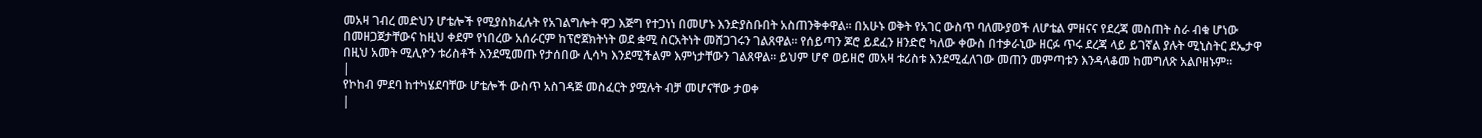መአዛ ገብረ መድህን ሆቴሎች የሚያስክፈሉት የአገልግሎት ዋጋ እጅግ የተጋነነ በመሆኑ እንድያስቡበት አስጠንቅቀዋል። በአሁኑ ወቅት የአገር ውስጥ ባለሙያወች ለሆቴል ምዘናና የደረጃ መስጠት ስራ ብቁ ሆነው በመዘጋጀታቸውና ከዚህ ቀደም የነበረው አሰራርም ከፕሮጀክትነት ወደ ቋሚ ስርአትነት መሸጋገሩን ገልጸዋል። የሰይጣን ጆሮ ይደፈን ዘንድሮ ካለው ቀውስ በተቃራኒው ዘርፉ ጥሩ ደረጃ ላይ ይገኛል ያሉት ሚኒስትር ደኤታዋ በዚህ አመት ሚሊዮን ቱሪስቶች እንደሚመጡ የታሰበው ሊሳካ እንደሚችልም እምነታቸውን ገልጸዋል። ይህም ሆኖ ወይዘሮ መአዛ ቱሪስቱ እንደሚፈለገው መጠን መምጣቱን እንዳላቆመ ከመግለጽ አልቦዘኑም።
|
የኮከብ ምደባ ከተካሄደባቸው ሆቴሎች ውስጥ አስገዳጅ መስፈርት ያሟሉት ብቻ መሆናቸው ታወቀ
|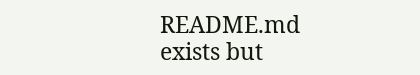README.md exists but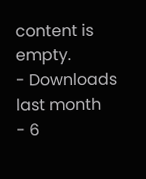content is empty.
- Downloads last month
- 6